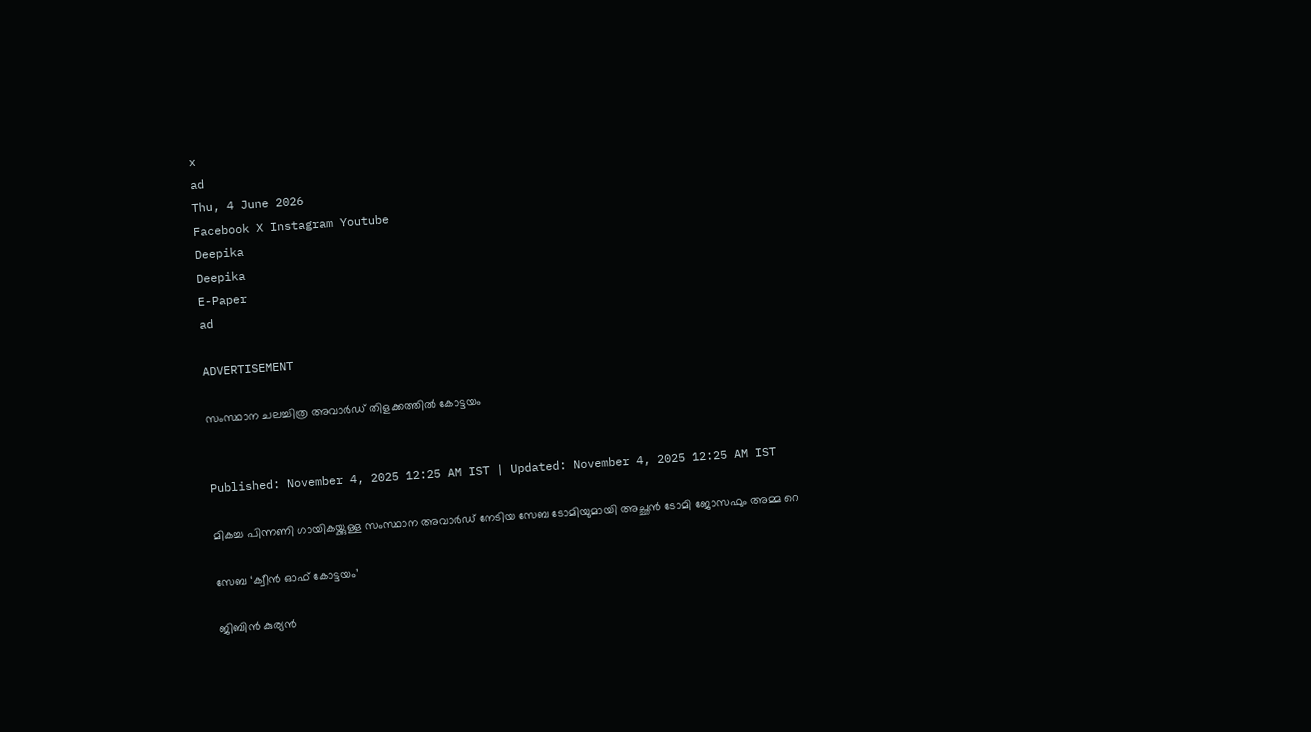x
ad
Thu, 4 June 2026
Facebook X Instagram Youtube
Deepika
Deepika
E-Paper
ad

ADVERTISEMENT

സംസ്ഥാന ചലച്ചിത്ര അവാര്‍ഡ് തിളക്കത്തിൽ കോട്ടയം


Published: November 4, 2025 12:25 AM IST | Updated: November 4, 2025 12:25 AM IST

മികച്ച പിന്നണി ഗായികയ്ക്കുള്ള സംസ്ഥാന അവാര്‍ഡ് നേടിയ സേബ ടോമിയുമായി അച്ഛന്‍ ടോമി ജോസഫും അമ്മ റെ

സേബ ‘ക്വീന്‍ ഓഫ് കോട്ടയം’

ജിബിന്‍ കുര്യന്‍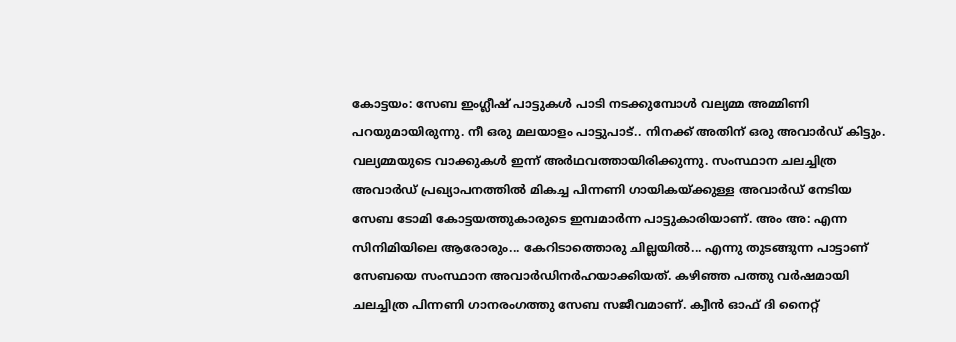കോട്ടയം: സേബ ഇംഗ്ലീഷ് പാട്ടുകള്‍ പാടി നടക്കുമ്പോള്‍ വല്യമ്മ അമ്മിണി പറയുമായിരുന്നു. നീ ഒരു മലയാളം പാട്ടുപാട്.. നിനക്ക് അതിന് ഒരു അവാര്‍ഡ് കിട്ടും. വല്യമ്മയുടെ വാക്കുകള്‍ ഇന്ന് അര്‍ഥവത്തായിരിക്കുന്നു. സംസ്ഥാന ചലച്ചിത്ര അവാര്‍ഡ് പ്രഖ്യാപനത്തില്‍ മികച്ച പിന്നണി ഗായികയ്ക്കുള്ള അവാര്‍ഡ് നേടിയ സേബ ടോമി കോട്ടയത്തുകാരുടെ ഇമ്പമാര്‍ന്ന പാട്ടുകാരിയാണ്. അം അ: എന്ന സിനിമിയിലെ ആരോരും... കേറിടാത്തൊരു ചില്ലയില്‍... എന്നു തുടങ്ങുന്ന പാട്ടാണ് സേബയെ സംസ്ഥാന അവാര്‍ഡിനര്‍ഹയാക്കിയത്. കഴിഞ്ഞ പത്തു വര്‍ഷമായി ചലച്ചിത്ര പിന്നണി ഗാനരംഗത്തു സേബ സജീവമാണ്. ക്വീന്‍ ഓഫ് ദി നൈറ്റ്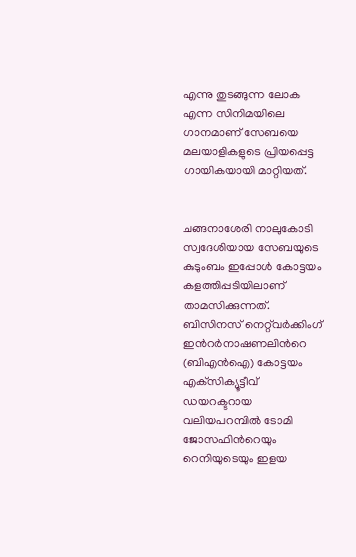എന്നു തുടങ്ങുന്ന ലോക എന്ന സിനിമയിലെ ഗാനമാണ് സേബയെ മലയാളികളുടെ പ്രിയപ്പെട്ട ഗായികയായി മാറ്റിയത്.


ചങ്ങനാശേരി നാലുകോടി സ്വദേശിയായ സേബയുടെ കുടുംബം ഇപ്പോള്‍ കോട്ടയം കളത്തിപ്പടിയിലാണ് താമസിക്കുന്നത്. ബിസിനസ് നെറ്റ്‌വര്‍ക്കിംഗ് ഇന്‍റര്‍നാഷണലിന്‍റെ (ബിഎന്‍ഐ) കോട്ടയം എക്‌സിക്യൂട്ടീവ് ഡയറക്ടറായ വലിയപറമ്പില്‍ ടോമി ജോസഫിന്‍റെയും റെനിയുടെയും ഇളയ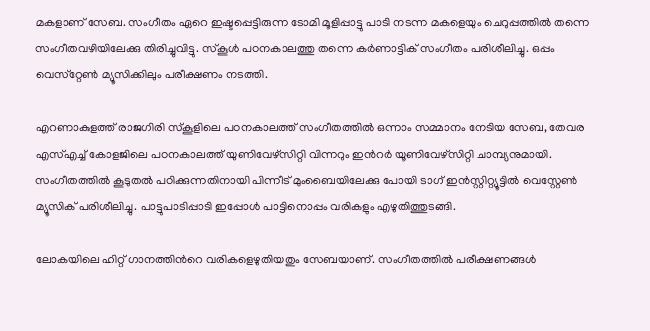മകളാണ് സേബ. സംഗീതം ഏറെ ഇഷ്ടപ്പെട്ടിരുന്ന ടോമി മൂളിപ്പാട്ടു പാടി നടന്ന മകളെയും ചെറുപ്പത്തില്‍ തന്നെ സംഗീതവഴിയിലേക്കു തിരിച്ചുവിട്ടു. സ്‌കൂള്‍ പഠനകാലത്തു തന്നെ കര്‍ണാട്ടിക് സംഗീതം പരിശീലിച്ചു. ഒപ്പം വെസ്‌റ്റേണ്‍ മ്യൂസിക്കിലും പരീക്ഷണം നടത്തി.

എറണാകുളത്ത് രാജഗിരി സ്‌കൂളിലെ പഠനകാലത്ത് സംഗീതത്തില്‍ ഒന്നാം സമ്മാനം നേടിയ സേബ, തേവര എസ്എച്ച് കോളജിലെ പഠനകാലത്ത് യുണിവേഴ്‌സിറ്റി വിന്നറും ഇന്‍റർ യൂണിവേഴ്‌സിറ്റി ചാമ്പ്യനുമായി. സംഗീതത്തില്‍ കൂടുതല്‍ പഠിക്കുന്നതിനായി പിന്നീട് മുംബൈയിലേക്കു പോയി ടാഗ് ഇന്‍സ്റ്റിറ്റ്യൂട്ടില്‍ വെസ്റ്റേണ്‍ മ്യൂസിക് പരിശീലിച്ചു. പാട്ടുപാടിപ്പാടി ഇപ്പോള്‍ പാട്ടിനൊപ്പം വരികളും എഴുതിത്തുടങ്ങി.

ലോകയിലെ ഹിറ്റ് ഗാനത്തിന്‍റെ വരികളെഴുതിയതും സേബയാണ്. സംഗീതത്തില്‍ പരീക്ഷണങ്ങള്‍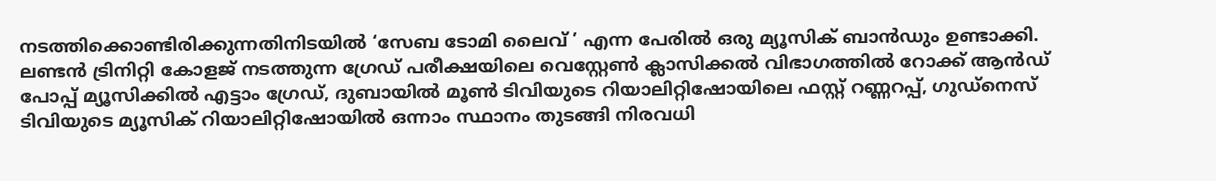നടത്തിക്കൊണ്ടിരിക്കുന്നതിനിടയില്‍ ‘സേബ ടോമി ലൈവ് ’ എന്ന പേരില്‍ ഒരു മ്യൂസിക് ബാന്‍ഡും ഉണ്ടാക്കി. ലണ്ടന്‍ ട്രിനിറ്റി കോളജ് നടത്തുന്ന ഗ്രേഡ് പരീക്ഷയിലെ വെസ്റ്റേണ്‍ ക്ലാസിക്കല്‍ വിഭാഗത്തില്‍ റോക്ക് ആന്‍ഡ് പോപ്പ് മ്യൂസിക്കില്‍ എട്ടാം ഗ്രേഡ്, ദുബായില്‍ മൂണ്‍ ടിവിയുടെ റിയാലിറ്റിഷോയിലെ ഫസ്റ്റ് റണ്ണറപ്പ്, ഗുഡ്‌നെസ് ടിവിയുടെ മ്യൂസിക് റിയാലിറ്റിഷോയില്‍ ഒന്നാം സ്ഥാനം തുടങ്ങി നിരവധി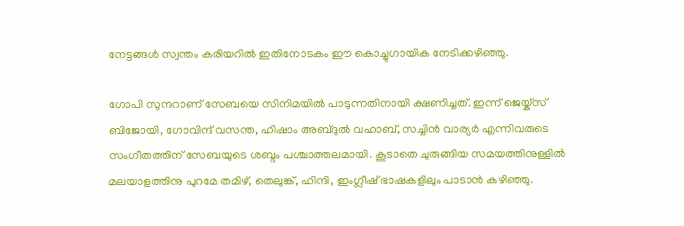നേട്ടങ്ങള്‍ സ്വന്തം കരിയറില്‍ ഇതിനോടകം ഈ കൊച്ചുഗായിക നേടിക്കഴിഞ്ഞു.

ഗോപി സുന്ദറാണ് സേബയെ സിനിമയില്‍ പാടുന്നതിനായി ക്ഷണിച്ചത്. ഇന്ന് ജെയ്ക്‌സ് ബിജോയി, ഗോവിന്ദ് വസന്ത, ഹിഷാം അബ്ദുല്‍ വഹാബ്, സച്ചിന്‍ വാര്യര്‍ എന്നിവരുടെ സംഗീതത്തിന് സേബയുടെ ശബ്ദം പശ്ചാത്തലമായി. കൂടാതെ ചുരുങ്ങിയ സമയത്തിനുള്ളില്‍ മലയാളത്തിനു പുറമേ തമിഴ്, തെലുങ്ക്, ഹിന്ദി, ഇംഗ്ലീഷ് ഭാഷകളിലും പാടാന്‍ കഴിഞ്ഞു.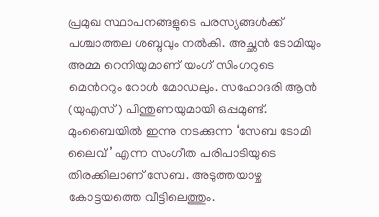പ്രമുഖ സ്ഥാപനങ്ങളുടെ പരസ്യങ്ങള്‍ക്ക് പശ്ചാത്തല ശബ്ദവും നല്‍കി. അച്ഛന്‍ ടോമിയും അമ്മ റെനിയുമാണ് യംഗ് സിംഗറുടെ മെന്‍ററും റോള്‍ മോഡലും. സഹോദരി ആന്‍ (യുഎസ്) പിന്തുണയുമായി ഒപ്പമുണ്ട്. മുംബൈയില്‍ ഇന്നു നടക്കുന്ന ‘സേബ ടോമി ലൈവ് ’ എന്ന സംഗീത പരിപാടിയുടെ തിരക്കിലാണ് സേബ. അടുത്തയാഴ്ച കോട്ടയത്തെ വീട്ടിലെത്തും.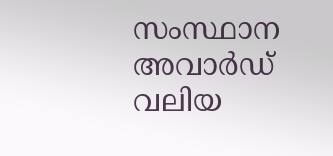സംസ്ഥാന അവാര്‍ഡ് വലിയ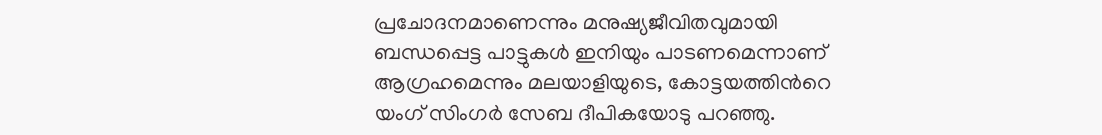പ്രചോദനമാണെന്നും മനുഷ്യജീവിതവുമായി ബന്ധപ്പെട്ട പാട്ടുകള്‍ ഇനിയും പാടണമെന്നാണ് ആഗ്രഹമെന്നും മലയാളിയുടെ, കോട്ടയത്തിന്‍റെ യംഗ് സിംഗര്‍ സേബ ദീപികയോടു പറഞ്ഞു.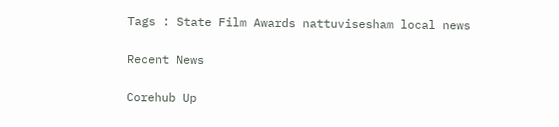Tags : State Film Awards nattuvisesham local news

Recent News

Corehub Up